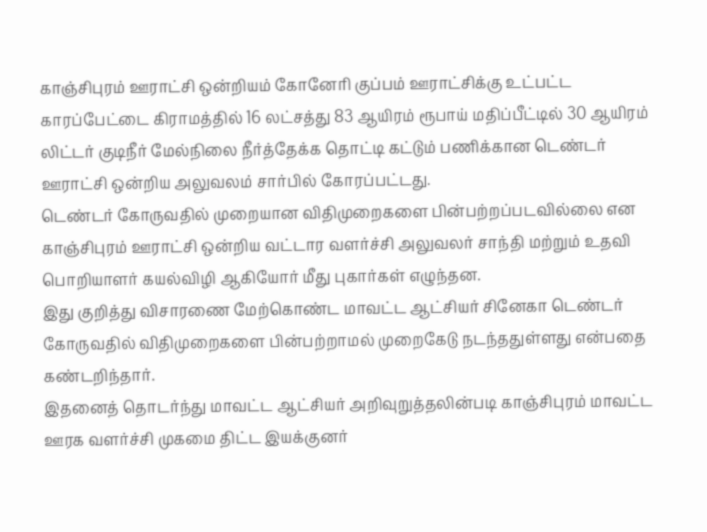காஞ்சிபுரம் ஊராட்சி ஒன்றியம் கோனேரி குப்பம் ஊராட்சிக்கு உட்பட்ட காரப்பேட்டை கிராமத்தில் 16 லட்சத்து 83 ஆயிரம் ரூபாய் மதிப்பீட்டில் 30 ஆயிரம் லிட்டர் குடிநீர் மேல்நிலை நீர்த்தேக்க தொட்டி கட்டும் பணிக்கான டெண்டர் ஊராட்சி ஒன்றிய அலுவலம் சார்பில் கோரப்பட்டது.
டெண்டர் கோருவதில் முறையான விதிமுறைகளை பின்பற்றப்படவில்லை என காஞ்சிபுரம் ஊராட்சி ஒன்றிய வட்டார வளர்ச்சி அலுவலர் சாந்தி மற்றும் உதவி பொறியாளர் கயல்விழி ஆகியோர் மீது புகார்கள் எழுந்தன.
இது குறித்து விசாரணை மேற்கொண்ட மாவட்ட ஆட்சியர் சினேகா டெண்டர் கோருவதில் விதிமுறைகளை பின்பற்றாமல் முறைகேடு நடந்ததுள்ளது என்பதை கண்டறிந்தார்.
இதனைத் தொடர்ந்து மாவட்ட ஆட்சியர் அறிவுறுத்தலின்படி காஞ்சிபுரம் மாவட்ட ஊரக வளர்ச்சி முகமை திட்ட இயக்குனர்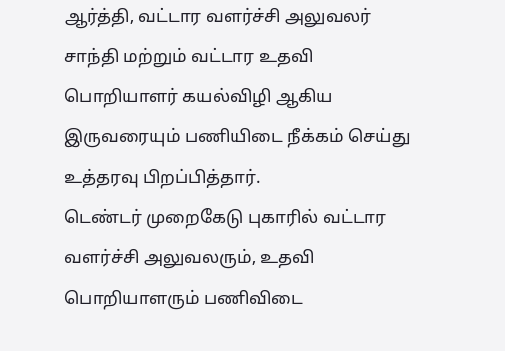ஆர்த்தி, வட்டார வளர்ச்சி அலுவலர் சாந்தி மற்றும் வட்டார உதவி பொறியாளர் கயல்விழி ஆகிய இருவரையும் பணியிடை நீக்கம் செய்து உத்தரவு பிறப்பித்தார்.
டெண்டர் முறைகேடு புகாரில் வட்டார வளர்ச்சி அலுவலரும், உதவி பொறியாளரும் பணிவிடை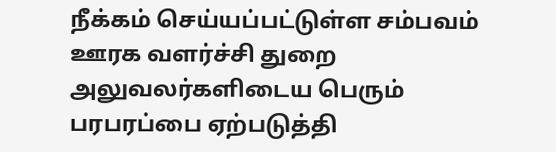நீக்கம் செய்யப்பட்டுள்ள சம்பவம் ஊரக வளர்ச்சி துறை அலுவலர்களிடைய பெரும் பரபரப்பை ஏற்படுத்தி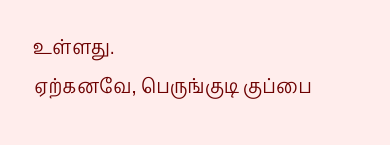உள்ளது.
ஏற்கனவே, பெருங்குடி குப்பை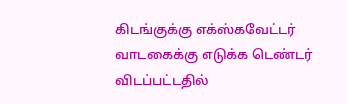கிடங்குக்கு எக்ஸ்கவேட்டர் வாடகைக்கு எடுக்க டெண்டர் விடப்பட்டதில்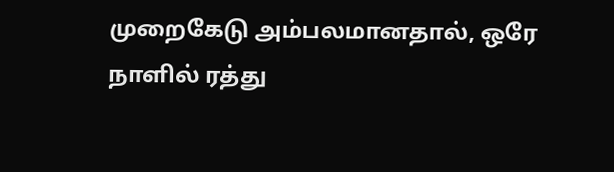முறைகேடு அம்பலமானதால், ஒரே நாளில் ரத்து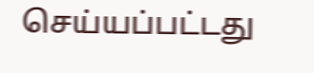செய்யப்பட்டது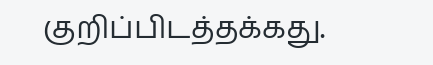குறிப்பிடத்தக்கது.